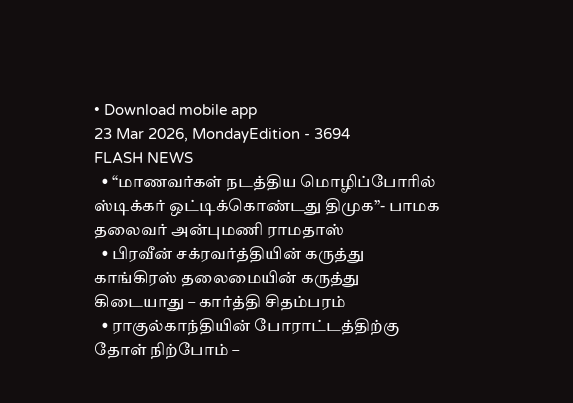• Download mobile app
23 Mar 2026, MondayEdition - 3694
FLASH NEWS
  • “மாணவர்கள் நடத்திய மொழிப்போரில் ஸ்டிக்கர் ஒட்டிக்கொண்டது திமுக”- பாமக தலைவர் அன்புமணி ராமதாஸ்
  • பிரவீன் சக்ரவர்த்தியின் கருத்து காங்கிரஸ் தலைமையின் கருத்து கிடையாது – கார்த்தி சிதம்பரம்
  • ராகுல்காந்தியின் போராட்டத்திற்கு தோள் நிற்போம் –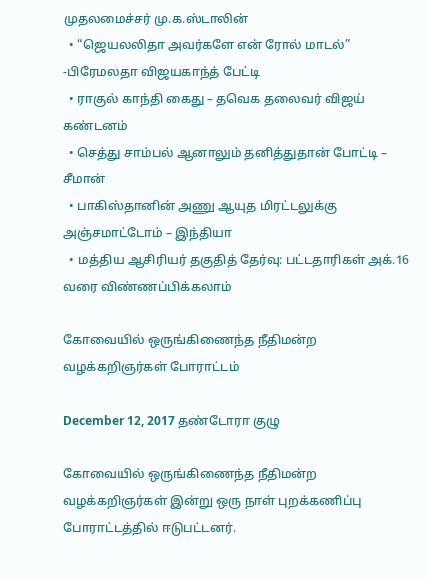முதலமைச்சர் மு.க.ஸ்டாலின்
  • “ஜெயலலிதா அவர்களே என் ரோல் மாடல்” -பிரேமலதா விஜயகாந்த் பேட்டி
  • ராகுல் காந்தி கைது – தவெக தலைவர் விஜய் கண்டனம்
  • செத்து சாம்பல் ஆனாலும் தனித்துதான் போட்டி – சீமான்
  • பாகிஸ்தானின் அணு ஆயுத மிரட்டலுக்கு அஞ்சமாட்டோம் – இந்தியா
  • மத்திய ஆசிரியர் தகுதித் தேர்வு: பட்டதாரிகள் அக்.16 வரை விண்ணப்பிக்கலாம்

கோவையில் ஒருங்கிணைந்த நீதிமன்ற வழக்கறிஞர்கள் போராட்டம்

December 12, 2017 தண்டோரா குழு

கோவையில் ஒருங்கிணைந்த நீதிமன்ற வழக்கறிஞர்கள் இன்று ஒரு நாள் புறக்கணிப்பு போராட்டத்தில் ஈடுபட்டனர்.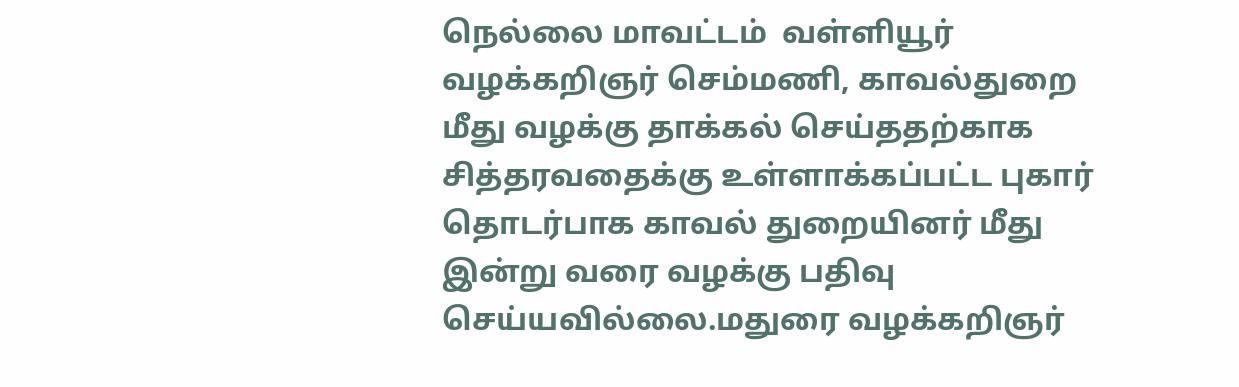நெல்லை மாவட்டம்  வள்ளியூர் வழக்கறிஞர் செம்மணி, காவல்துறை மீது வழக்கு தாக்கல் செய்ததற்காக சித்தரவதைக்கு உள்ளாக்கப்பட்ட புகார் தொடர்பாக காவல் துறையினர் மீது இன்று வரை வழக்கு பதிவு செய்யவில்லை.மதுரை வழக்கறிஞர்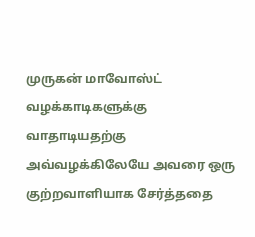முருகன் மாவோஸ்ட் வழக்காடிகளுக்கு வாதாடியதற்கு அவ்வழக்கிலேயே அவரை ஒரு குற்றவாளியாக சேர்த்ததை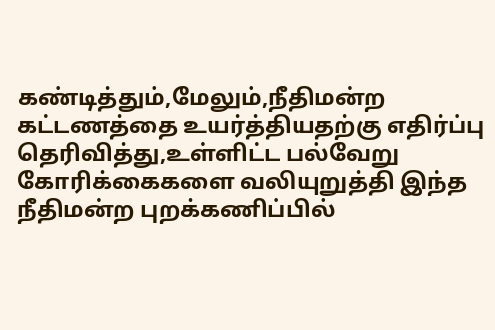கண்டித்தும்,மேலும்,நீதிமன்ற கட்டணத்தை உயர்த்தியதற்கு எதிர்ப்பு தெரிவித்து,உள்ளிட்ட பல்வேறு கோரிக்கைகளை வலியுறுத்தி இந்த நீதிமன்ற புறக்கணிப்பில்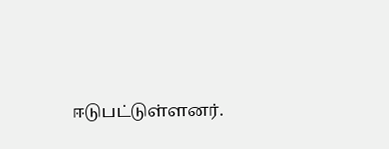ஈடுபட்டுள்ளனர்.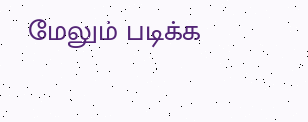மேலும் படிக்க